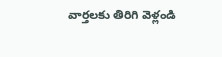వార్తలకు తిరిగి వెళ్లండి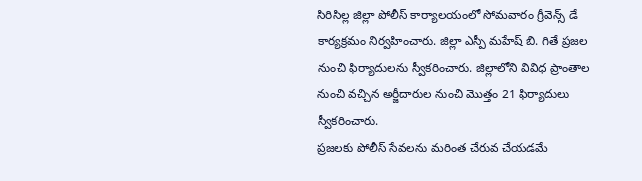సిరిసిల్ల జిల్లా పోలీస్ కార్యాలయంలో సోమవారం గ్రీవెన్స్ డే కార్యక్రమం నిర్వహించారు. జిల్లా ఎస్పీ మహేష్ బి. గితే ప్రజల నుంచి ఫిర్యాదులను స్వీకరించారు. జిల్లాలోని వివిధ ప్రాంతాల నుంచి వచ్చిన అర్జీదారుల నుంచి మొత్తం 21 ఫిర్యాదులు స్వీకరించారు.
ప్రజలకు పోలీస్ సేవలను మరింత చేరువ చేయడమే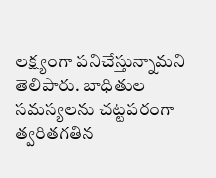లక్ష్యంగా పనిచేస్తున్నామని తెలిపారు. బాధితుల సమస్యలను చట్టపరంగా త్వరితగతిన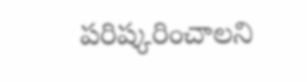పరిష్కరించాలని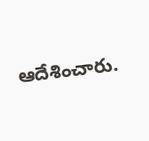ఆదేశించారు.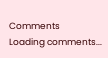Comments
Loading comments...